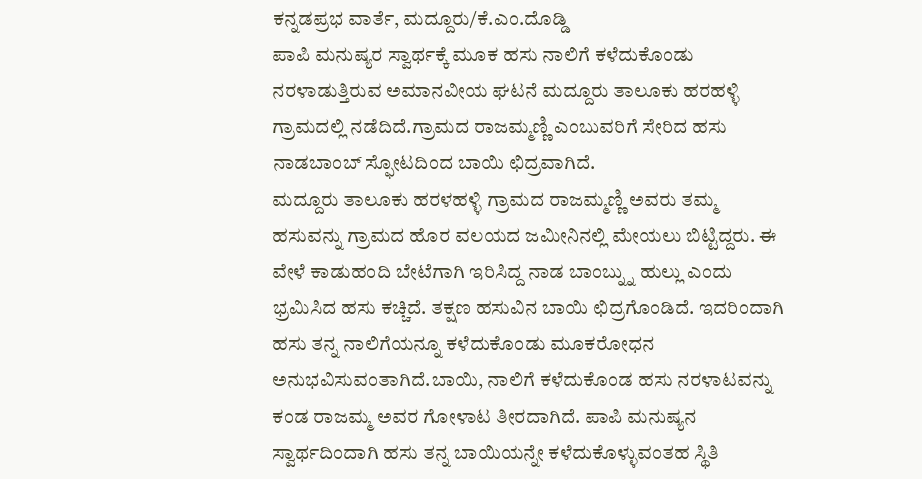ಕನ್ನಡಪ್ರಭ ವಾರ್ತೆ, ಮದ್ದೂರು/ಕೆ.ಎಂ.ದೊಡ್ಡಿ
ಪಾಪಿ ಮನುಷ್ಯರ ಸ್ವಾರ್ಥಕ್ಕೆ ಮೂಕ ಹಸು ನಾಲಿಗೆ ಕಳೆದುಕೊಂಡು ನರಳಾಡುತ್ತಿರುವ ಅಮಾನವೀಯ ಘಟನೆ ಮದ್ದೂರು ತಾಲೂಕು ಹರಹಳ್ಳಿ ಗ್ರಾಮದಲ್ಲಿ ನಡೆದಿದೆ.ಗ್ರಾಮದ ರಾಜಮ್ಮಣ್ಣಿ ಎಂಬುವರಿಗೆ ಸೇರಿದ ಹಸು ನಾಡಬಾಂಬ್ ಸ್ಫೋಟದಿಂದ ಬಾಯಿ ಛಿದ್ರವಾಗಿದೆ.
ಮದ್ದೂರು ತಾಲೂಕು ಹರಳಹಳ್ಳಿ ಗ್ರಾಮದ ರಾಜಮ್ಮಣ್ಣಿ ಅವರು ತಮ್ಮ ಹಸುವನ್ನು ಗ್ರಾಮದ ಹೊರ ವಲಯದ ಜಮೀನಿನಲ್ಲಿ ಮೇಯಲು ಬಿಟ್ಟಿದ್ದರು. ಈ ವೇಳೆ ಕಾಡುಹಂದಿ ಬೇಟೆಗಾಗಿ ಇರಿಸಿದ್ದ ನಾಡ ಬಾಂಬ್ನ್ನು ಹುಲ್ಲು ಎಂದು ಭ್ರಮಿಸಿದ ಹಸು ಕಚ್ಚಿದೆ. ತಕ್ಷಣ ಹಸುವಿನ ಬಾಯಿ ಛಿದ್ರಗೊಂಡಿದೆ. ಇದರಿಂದಾಗಿ ಹಸು ತನ್ನ ನಾಲಿಗೆಯನ್ನೂ ಕಳೆದುಕೊಂಡು ಮೂಕರೋಧನ ಅನುಭವಿಸುವಂತಾಗಿದೆ.ಬಾಯಿ, ನಾಲಿಗೆ ಕಳೆದುಕೊಂಡ ಹಸು ನರಳಾಟವನ್ನು ಕಂಡ ರಾಜಮ್ಮ ಅವರ ಗೋಳಾಟ ತೀರದಾಗಿದೆ. ಪಾಪಿ ಮನುಷ್ಯನ ಸ್ವಾರ್ಥದಿಂದಾಗಿ ಹಸು ತನ್ನ ಬಾಯಿಯನ್ನೇ ಕಳೆದುಕೊಳ್ಳುವಂತಹ ಸ್ಥಿತಿ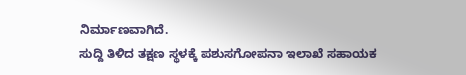ನಿರ್ಮಾಣವಾಗಿದೆ.
ಸುದ್ದಿ ತಿಳಿದ ತಕ್ಷಣ ಸ್ಥಳಕ್ಕೆ ಪಶುಸಗೋಪನಾ ಇಲಾಖೆ ಸಹಾಯಕ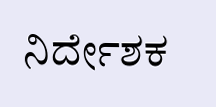ನಿರ್ದೇಶಕ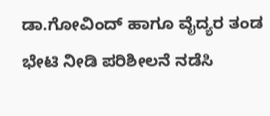ಡಾ.ಗೋವಿಂದ್ ಹಾಗೂ ವೈದ್ಯರ ತಂಡ ಭೇಟಿ ನೀಡಿ ಪರಿಶೀಲನೆ ನಡೆಸಿ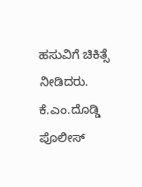ಹಸುವಿಗೆ ಚಿಕಿತ್ಸೆ ನೀಡಿದರು. ಕೆ.ಎಂ.ದೊಡ್ಡಿ ಪೊಲೀಸ್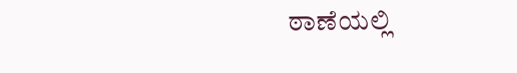ಠಾಣೆಯಲ್ಲಿ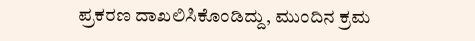ಪ್ರಕರಣ ದಾಖಲಿಸಿಕೊಂಡಿದ್ದು, ಮುಂದಿನ ಕ್ರಮ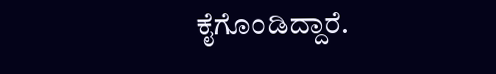ಕೈಗೊಂಡಿದ್ದಾರೆ.